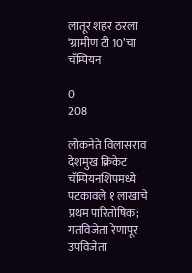लातूर शहर ठरला ‘ग्रामीण टी 10’चा चॅम्पियन

0
208

लोकनेते विलासराव देशमुख क्रिकेट चॅम्पियनशिपमध्ये पटकावले १ लाखाचे प्रथम पारितोषिक; गतविजेता रेणापूर उपविजेता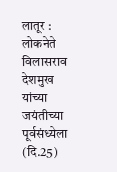लातूर : लोकनेते विलासराव देशमुख यांच्या जयंतीच्या पूर्वसंध्येला (दि.25)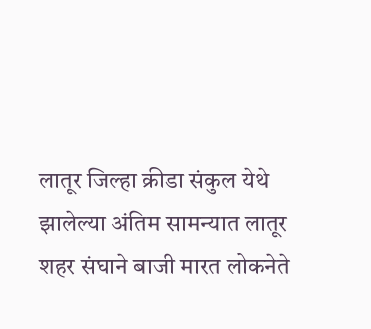लातूर जिल्हा क्रीडा संकुल येथे झालेल्या अंतिम सामन्यात लातूर शहर संघाने बाजी मारत लोकनेते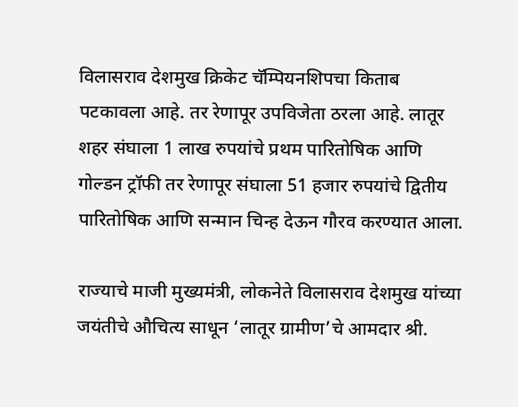विलासराव देशमुख क्रिकेट चॅम्पियनशिपचा किताब पटकावला आहे. तर रेणापूर उपविजेता ठरला आहे. लातूर शहर संघाला 1 लाख रुपयांचे प्रथम पारितोषिक आणि गोल्डन ट्रॉफी तर रेणापूर संघाला 51 हजार रुपयांचे द्वितीय पारितोषिक आणि सन्मान चिन्ह देऊन गौरव करण्यात आला.

राज्याचे माजी मुख्यमंत्री, लोकनेते विलासराव देशमुख यांच्या जयंतीचे औचित्य साधून ‘लातूर ग्रामीण’चे आमदार श्री.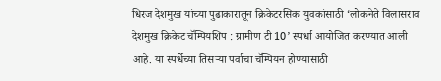धिरज देशमुख यांच्या पुढाकारातून क्रिकेटरसिक युवकांसाठी ‘लोकनेते विलासराव देशमुख क्रिकेट चॅम्पियशिप : ग्रामीण टी 10’ स्पर्धा आयोजित करण्यात आली आहे. या स्पर्धेच्या तिसऱ्या पर्वाचा चॅम्पियन होण्यासाठी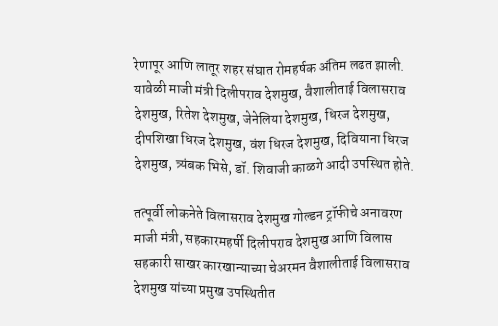रेणापूर आणि लातूर शहर संघात रोमहर्षक अंतिम लढत झाली. यावेळी माजी मंत्री दिलीपराव देशमुख, वैशालीताई विलासराव देशमुख, रितेश देशमुख, जेनेलिया देशमुख, धिरज देशमुख, दीपशिखा धिरज देशमुख, वंश धिरज देशमुख, दिवियाना धिरज देशमुख, त्र्यंबक भिसे, डॉ. शिवाजी काळगे आदी उपस्थित होते.

तत्पूर्वी लोकनेते विलासराव देशमुख गोल्डन ट्रॉफीचे अनावरण माजी मंत्री, सहकारमहर्षी दिलीपराव देशमुख आणि विलास सहकारी साखर कारखान्याच्या चेअरमन वैशालीताई विलासराव देशमुख यांच्या प्रमुख उपस्थितीत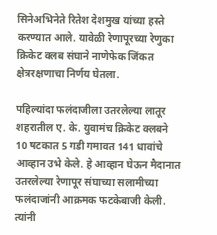सिनेअभिनेते रितेश देशमुख यांच्या हस्ते करण्यात आले. यावेळी रेणापूरच्या रेणुका क्रिकेट क्लब संघाने नाणेफेक जिंकत क्षेत्ररक्षणाचा निर्णय घेतला.

पहिल्यांदा फलंदाजीला उतरलेल्या लातूर शहरातील ए. के. युवामंच क्रिकेट क्लबने 10 षटकात 5 गडी गमावत 141 धावांचे आव्हान उभे केले. हे आव्हान घेऊन मैदानात उतरलेल्या रेणापूर संघाच्या सलामीच्या फलंदाजांनी आक्रमक फटकेबाजी केली. त्यांनी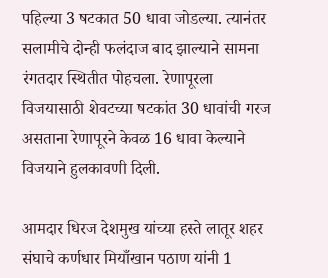पहिल्या 3 षटकात 50 धावा जोडल्या. त्यानंतर सलामीचे दोन्ही फलंदाज बाद झाल्याने सामना रंगतदार स्थितीत पोहचला. रेणापूरला विजयासाठी शेवटच्या षटकांत 30 धावांची गरज असताना रेणापूरने केवळ 16 धावा केल्याने विजयाने हुलकावणी दिली.

आमदार धिरज देशमुख यांच्या हस्ते लातूर शहर संघाचे कर्णधार मियाँखान पठाण यांनी 1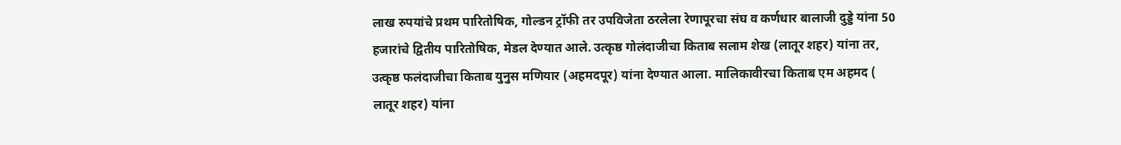लाख रुपयांचे प्रथम पारितोषिक, गोल्डन ट्रॉफी तर उपविजेता ठरलेला रेणापूरचा संघ व कर्णधार बालाजी दुड्डे यांना 50 हजारांचे द्वितीय पारितोषिक, मेडल देण्यात आले. उत्कृष्ठ गोलंदाजीचा किताब सलाम शेख (लातूर शहर) यांना तर, उत्कृष्ठ फलंदाजीचा किताब युनुस मणियार (अहमदपूर) यांना देण्यात आला. मालिकावीरचा किताब एम अहमद ( लातूर शहर) यांना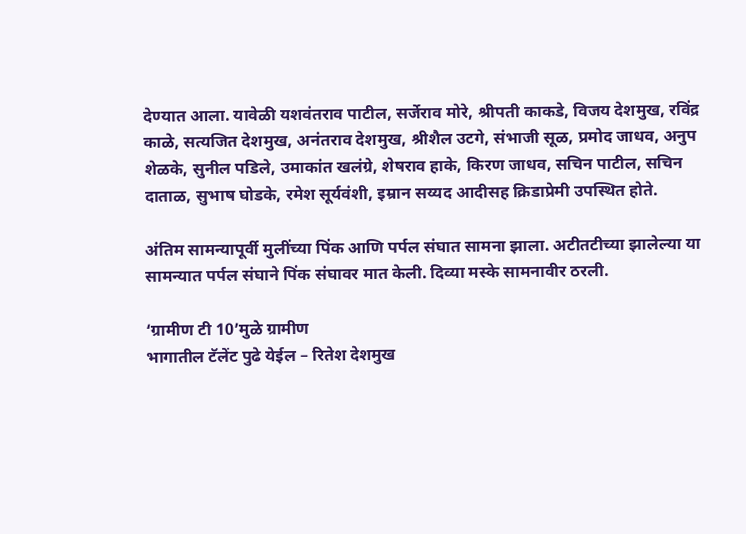देण्यात आला. यावेळी यशवंतराव पाटील, सर्जेराव मोरे, श्रीपती काकडे, विजय देशमुख, रविंद्र काळे, सत्यजित देशमुख, अनंतराव देशमुख, श्रीशैल उटगे, संभाजी सूळ, प्रमोद जाधव, अनुप शेळके, सुनील पडिले, उमाकांत खलंग्रे, शेषराव हाके, किरण जाधव, सचिन पाटील, सचिन दाताळ, सुभाष घोडके, रमेश सूर्यवंशी, इम्रान सय्यद आदीसह क्रिडाप्रेमी उपस्थित होते.

अंतिम सामन्यापूर्वी मुलींच्या पिंक आणि पर्पल संघात सामना झाला. अटीतटीच्या झालेल्या या सामन्यात पर्पल संघाने पिंक संघावर मात केली. दिव्या मस्के सामनावीर ठरली.

‘ग्रामीण टी 10’मुळे ग्रामीण
भागातील टॅलेंट पुढे येईल – रितेश देशमुख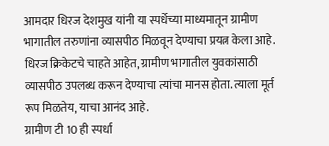आमदार धिरज देशमुख यांनी या स्पर्धेच्या माध्यमातून ग्रामीण भागातील तरुणांना व्यासपीठ मिळवून देण्याचा प्रयत्न केला आहे. धिरज क्रिकेटचे चाहते आहेत, ग्रामीण भागातील युवकांसाठी व्यासपीठ उपलब्ध करून देण्याचा त्यांचा मानस होता. त्याला मूर्त रूप मिळतेय, याचा आनंद आहे.
ग्रामीण टी 10 ही स्पर्धा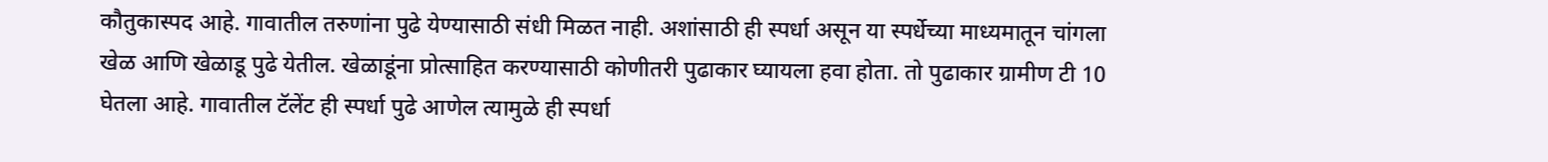कौतुकास्पद आहे. गावातील तरुणांना पुढे येण्यासाठी संधी मिळत नाही. अशांसाठी ही स्पर्धा असून या स्पर्धेच्या माध्यमातून चांगला खेळ आणि खेळाडू पुढे येतील. खेळाडूंना प्रोत्साहित करण्यासाठी कोणीतरी पुढाकार घ्यायला हवा होता. तो पुढाकार ग्रामीण टी 10 घेतला आहे. गावातील टॅलेंट ही स्पर्धा पुढे आणेल त्यामुळे ही स्पर्धा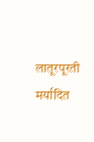लातूरपूरती मर्यादित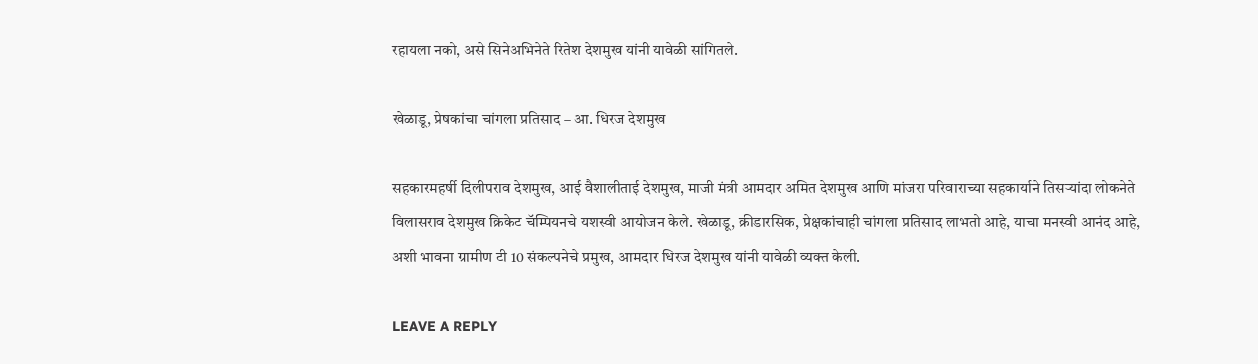रहायला नको, असे सिनेअभिनेते रितेश देशमुख यांनी यावेळी सांगितले.

खेळाडू, प्रेषकांचा चांगला प्रतिसाद – आ. धिरज देशमुख

सहकारमहर्षी दिलीपराव देशमुख, आई वैशालीताई देशमुख, माजी मंत्री आमदार अमित देशमुख आणि मांजरा परिवाराच्या सहकार्याने तिसऱ्यांदा लोकनेते विलासराव देशमुख क्रिकेट चॅम्पियनचे यशस्वी आयोजन केले. खेळाडू, क्रीडारसिक, प्रेक्षकांचाही चांगला प्रतिसाद लाभतो आहे, याचा मनस्वी आनंद आहे, अशी भावना ग्रामीण टी 10 संकल्पनेचे प्रमुख, आमदार धिरज देशमुख यांनी यावेळी व्यक्त केली.

LEAVE A REPLY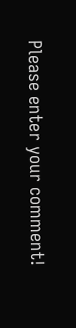Please enter your comment!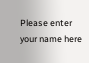Please enter your name here